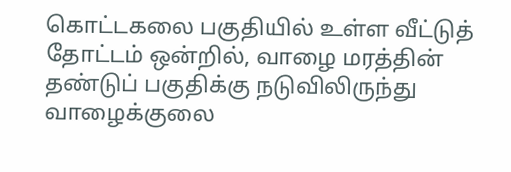கொட்டகலை பகுதியில் உள்ள வீட்டுத் தோட்டம் ஒன்றில், வாழை மரத்தின் தண்டுப் பகுதிக்கு நடுவிலிருந்து வாழைக்குலை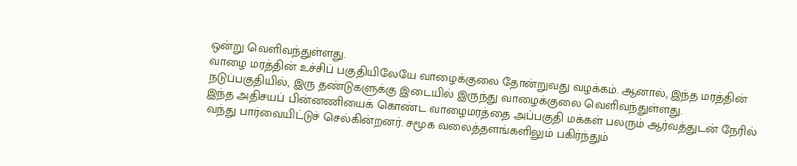ஒன்று வெளிவந்துள்ளது.
வாழை மரத்தின் உச்சிப் பகுதியிலேயே வாழைக்குலை தோன்றுவது வழக்கம். ஆனால், இந்த மரத்தின் நடுப்பகுதியில், இரு தண்டுகளுக்கு இடையில் இருந்து வாழைக்குலை வெளிவந்துள்ளது.
இந்த அதிசயப் பின்னணியைக் கொண்ட வாழைமரத்தை அப்பகுதி மக்கள் பலரும் ஆர்வத்துடன் நேரில் வந்து பார்வையிட்டுச் செல்கின்றனர். சமூக வலைத்தளங்களிலும் பகிர்ந்தும்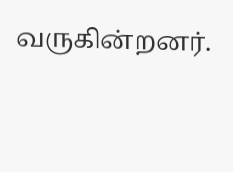வருகின்றனர்.